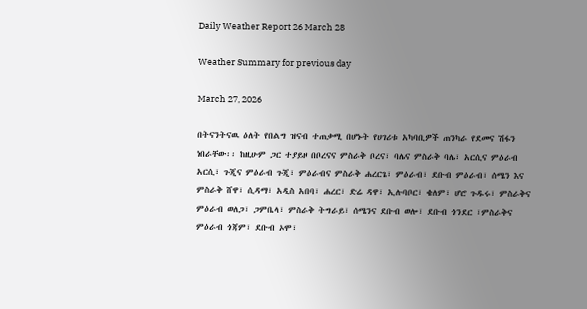Daily Weather Report 26 March 28

Weather Summary for previous day

March 27, 2026

በትናንትናዉ ዕለት የበልግ ዝናብ ተጠቃሚ በሆኑት የሀገሪቱ አካባቢዎች ጠንካራ የደመና ሽፋን ነበራቸው፡፡ ከዚሁም ጋር ተያይዞ በቦረናና ምስራቅ ቦረና፣ ባሌና ምስራቅ ባሌ፣ አርሲና ምዕራብ አርሲ፣ ጉጂና ምዕራብ ጉጂ፣ ምዕራብና ምስራቅ ሐረርጌ፣ ምዕራብ፣ ደቡብ ምዕራብ፣ ሰሜን እና ምስራቅ ሸዋ፣ ሲዳማ፣ አዲስ አበባ፣ ሐረር፣ ድሬ ዳዋ፣ ኢሉባቦር፣ ቄለም፣ ሆሮ ጉዱሩ፣ ምስራቅና ምዕራብ ወለጋ፣ ጋምቤላ፣ ምስራቅ ትግራይ፣ ሰሜንና ደቡብ ወሎ፣ ደቡብ ጎንደር ፣ምስራቅና ምዕራብ ጎጃም፣ ደቡብ ኦሞ፣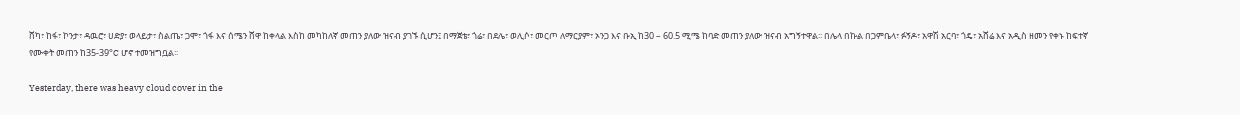ሸካ፣ ከፋ፣ ኮንታ፣ ዳዉሮ፣ ሀድያ፣ ወላይታ፣ ስልጤ፣ ጋሞ፣ ጎፋ እና ሰሜን ሸዋ ከቀላል እስከ መካከለኛ መጠን ያለው ዝናብ ያገኙ ሲሆን፤ በማጀቴ፣ ጎሬ፣ በደሌ፣ ወሊሶ፣ መርጦ ለማርያም፣ ኦንጋ እና ቡኢ ከ30 – 60.5 ሚሜ ከባድ መጠን ያለው ዝናብ አግኝተዋል፡፡ በሌላ በኩል በጋምቤላ፣ ፉኝዶ፣ አዋሽ አርባ፣ ጎዴ፣ አሸሬ እና አዲስ ዘመን የቀኑ ከፍተኛ የሙቀት መጠን ከ35-39°C ሆኖ ተመዝግቧል፡፡

Yesterday, there was heavy cloud cover in the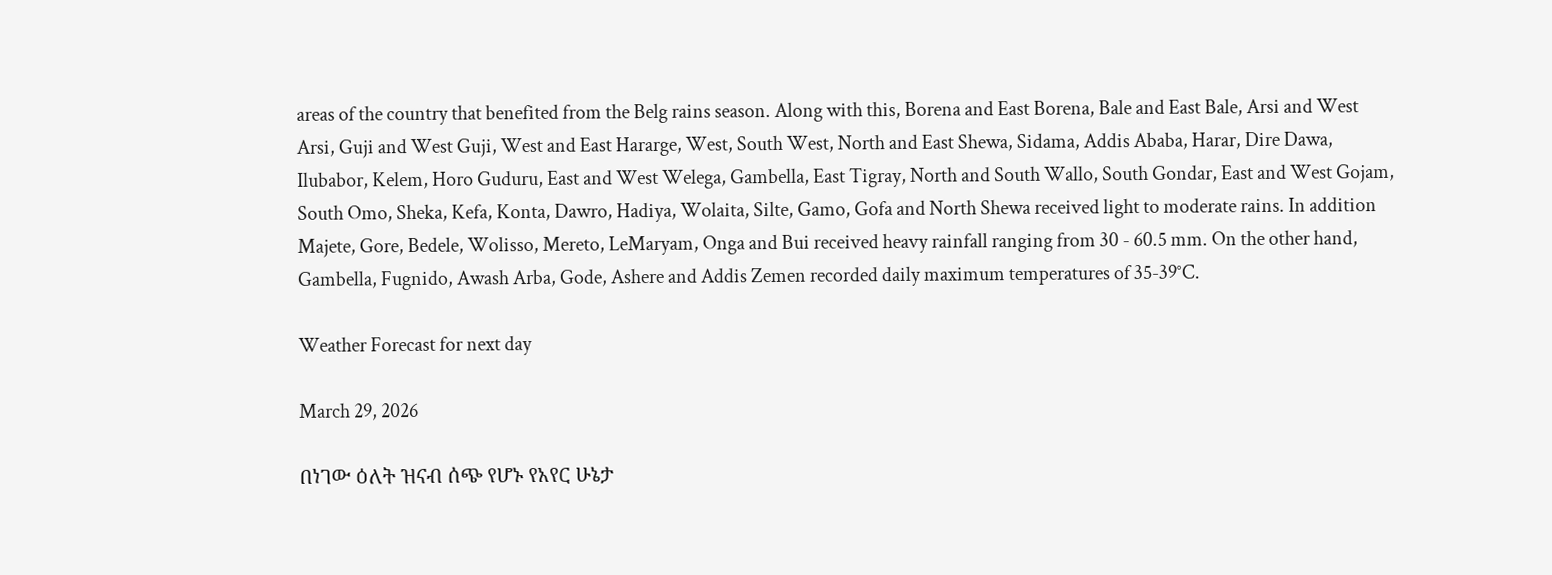areas of the country that benefited from the Belg rains season. Along with this, Borena and East Borena, Bale and East Bale, Arsi and West Arsi, Guji and West Guji, West and East Hararge, West, South West, North and East Shewa, Sidama, Addis Ababa, Harar, Dire Dawa, Ilubabor, Kelem, Horo Guduru, East and West Welega, Gambella, East Tigray, North and South Wallo, South Gondar, East and West Gojam, South Omo, Sheka, Kefa, Konta, Dawro, Hadiya, Wolaita, Silte, Gamo, Gofa and North Shewa received light to moderate rains. In addition Majete, Gore, Bedele, Wolisso, Mereto, LeMaryam, Onga and Bui received heavy rainfall ranging from 30 - 60.5 mm. On the other hand, Gambella, Fugnido, Awash Arba, Gode, Ashere and Addis Zemen recorded daily maximum temperatures of 35-39°C.

Weather Forecast for next day

March 29, 2026

በነገው ዕለት ዝናብ ሰጭ የሆኑ የአየር ሁኔታ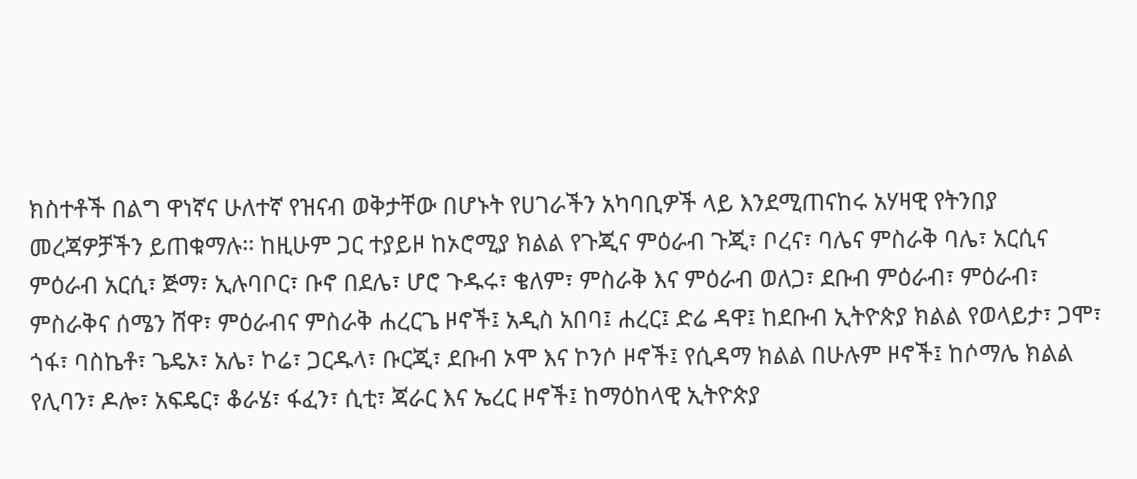ክስተቶች በልግ ዋነኛና ሁለተኛ የዝናብ ወቅታቸው በሆኑት የሀገራችን አካባቢዎች ላይ እንደሚጠናከሩ አሃዛዊ የትንበያ መረጃዎቻችን ይጠቁማሉ፡፡ ከዚሁም ጋር ተያይዞ ከኦሮሚያ ክልል የጉጂና ምዕራብ ጉጂ፣ ቦረና፣ ባሌና ምስራቅ ባሌ፣ አርሲና ምዕራብ አርሲ፣ ጅማ፣ ኢሉባቦር፣ ቡኖ በደሌ፣ ሆሮ ጉዱሩ፣ ቄለም፣ ምስራቅ እና ምዕራብ ወለጋ፣ ደቡብ ምዕራብ፣ ምዕራብ፣ ምስራቅና ሰሜን ሸዋ፣ ምዕራብና ምስራቅ ሐረርጌ ዞኖች፤ አዲስ አበባ፤ ሐረር፤ ድሬ ዳዋ፤ ከደቡብ ኢትዮጵያ ክልል የወላይታ፣ ጋሞ፣ ጎፋ፣ ባስኬቶ፣ ጌዴኦ፣ አሌ፣ ኮሬ፣ ጋርዱላ፣ ቡርጂ፣ ደቡብ ኦሞ እና ኮንሶ ዞኖች፤ የሲዳማ ክልል በሁሉም ዞኖች፤ ከሶማሌ ክልል የሊባን፣ ዶሎ፣ አፍዴር፣ ቆራሄ፣ ፋፈን፣ ሲቲ፣ ጃራር እና ኤረር ዞኖች፤ ከማዕከላዊ ኢትዮጵያ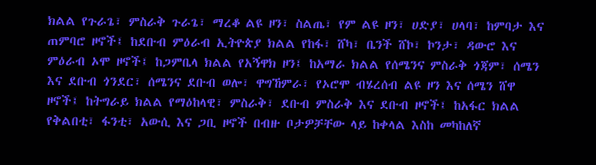ክልል የጉራጌ፣ ምስራቅ ጉራጌ፣ ማረቆ ልዩ ዞን፣ ስልጤ፣ የም ልዩ ዞን፣ ሀድያ፣ ሀላባ፣ ከምባታ እና ጠምባሮ ዞኖች፤ ከደቡብ ምዕራብ ኢትዮጵያ ክልል የከፋ፣ ሸካ፣ ቤንች ሸኮ፣ ኮንታ፣ ዳውሮ እና ምዕራብ ኦሞ ዞኖች፤ ከጋምቤላ ክልል የአኝዋክ ዞን፤ ከአማራ ክልል የሰሜንና ምስራቅ ጎጃም፣ ሰሜን እና ደቡብ ጎንደር፣ ሰሜንና ደቡብ ወሎ፣ ዋግኸምራ፣ የኦሮሞ ብሄረሰብ ልዩ ዞን እና ሰሜን ሸዋ ዞኖች፤ ከትግራይ ክልል የማዕከላዊ፣ ምስራቅ፣ ደቡብ ምስራቅ እና ደቡብ ዞኖች፤ ከአፋር ክልል የቅልበቲ፣ ፋንቲ፣ አውሲ እና ጋቢ ዞኖች በብዙ ቦታዎቻቸው ላይ ከቀላል እስከ መካከለኛ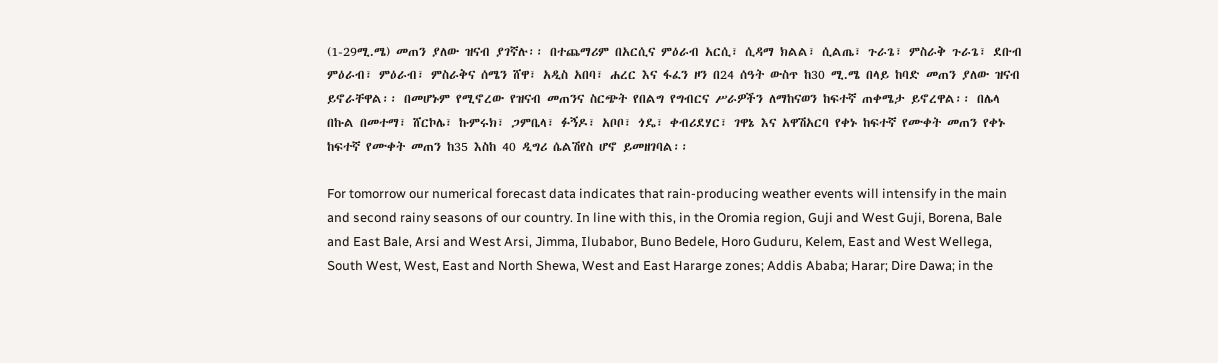(1-29ሚ.ሜ) መጠን ያለው ዝናብ ያገኛሉ፡፡ በተጨማሪም በአርሲና ምዕራብ አርሲ፣ ሲዳማ ክልል፣ ሲልጤ፣ ጉራጌ፣ ምስራቅ ጉራጌ፣ ደቡብ ምዕራብ፣ ምዕራብ፣ ምስራቅና ሰሜን ሸዋ፣ አዲስ አበባ፣ ሐረር እና ፋፈን ዞን በ24 ሰዓት ውስጥ ከ30 ሚ.ሜ በላይ ከባድ መጠን ያለው ዝናብ ይኖራቸዋል፡፡ በመሆኑም የሚኖረው የዝናብ መጠንና ስርጭት የበልግ የግብርና ሥራዎችን ለማከናወን ከፍተኛ ጠቀሜታ ይኖረዋል፡፡ በሌላ በኩል በመተማ፣ ሸርኮሌ፣ ኩምሩክ፣ ጋምቤላ፣ ፉኝዶ፣ አቦቦ፣ ጎዴ፣ ቀብሪደሃር፣ ገዋኔ እና አዋሽአርባ የቀኑ ከፍተኛ የሙቀት መጠን የቀኑ ከፍተኛ የሙቀት መጠን ከ35 እስከ 40 ዲግሪ ሴልሽየስ ሆኖ ይመዘገባል፡፡

For tomorrow our numerical forecast data indicates that rain-producing weather events will intensify in the main and second rainy seasons of our country. In line with this, in the Oromia region, Guji and West Guji, Borena, Bale and East Bale, Arsi and West Arsi, Jimma, Ilubabor, Buno Bedele, Horo Guduru, Kelem, East and West Wellega, South West, West, East and North Shewa, West and East Hararge zones; Addis Ababa; Harar; Dire Dawa; in the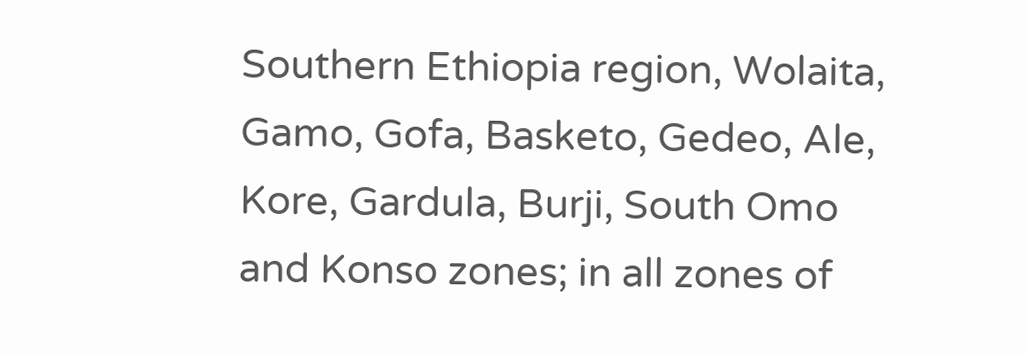Southern Ethiopia region, Wolaita, Gamo, Gofa, Basketo, Gedeo, Ale, Kore, Gardula, Burji, South Omo and Konso zones; in all zones of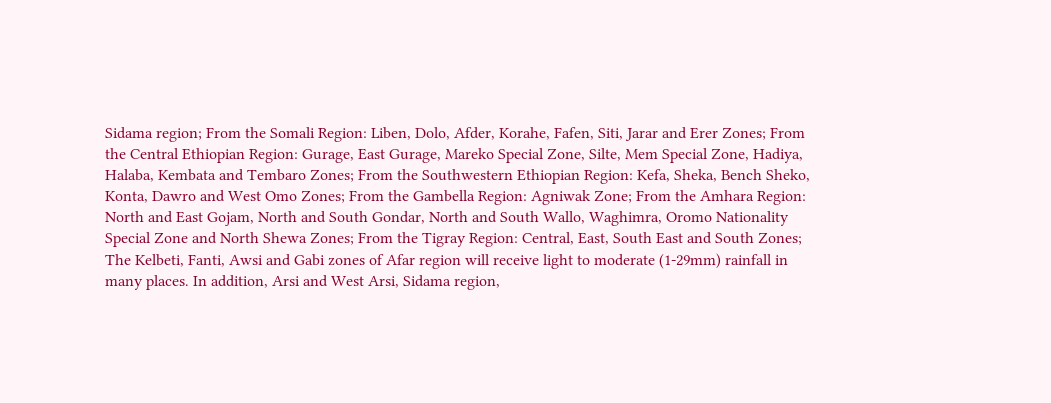Sidama region; From the Somali Region: Liben, Dolo, Afder, Korahe, Fafen, Siti, Jarar and Erer Zones; From the Central Ethiopian Region: Gurage, East Gurage, Mareko Special Zone, Silte, Mem Special Zone, Hadiya, Halaba, Kembata and Tembaro Zones; From the Southwestern Ethiopian Region: Kefa, Sheka, Bench Sheko, Konta, Dawro and West Omo Zones; From the Gambella Region: Agniwak Zone; From the Amhara Region: North and East Gojam, North and South Gondar, North and South Wallo, Waghimra, Oromo Nationality Special Zone and North Shewa Zones; From the Tigray Region: Central, East, South East and South Zones; The Kelbeti, Fanti, Awsi and Gabi zones of Afar region will receive light to moderate (1-29mm) rainfall in many places. In addition, Arsi and West Arsi, Sidama region,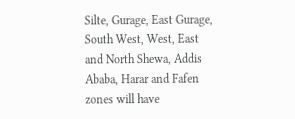Silte, Gurage, East Gurage, South West, West, East and North Shewa, Addis Ababa, Harar and Fafen zones will have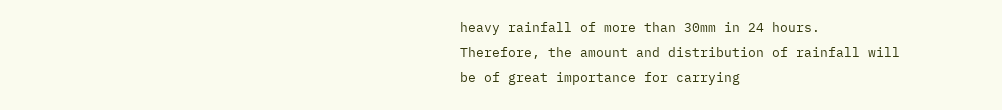heavy rainfall of more than 30mm in 24 hours. Therefore, the amount and distribution of rainfall will be of great importance for carrying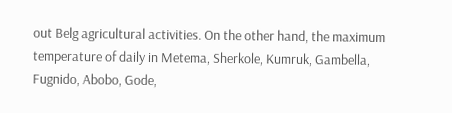out Belg agricultural activities. On the other hand, the maximum temperature of daily in Metema, Sherkole, Kumruk, Gambella, Fugnido, Abobo, Gode,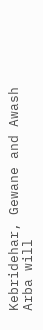Kebridehar, Gewane and Awash Arba will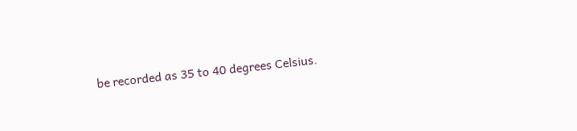be recorded as 35 to 40 degrees Celsius.